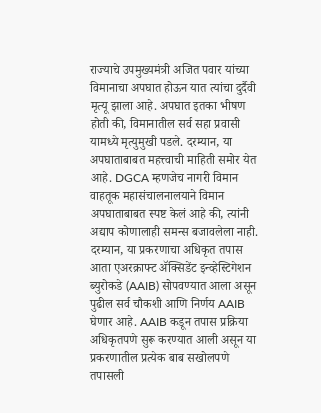राज्याचे उपमुख्यमंत्री अजित पवार यांच्या विमानाचा अपघात होऊन यात त्यांचा दुर्दैवी मृत्यू झाला आहे. अपघात इतका भीषण होती की, विमानातील सर्व सहा प्रवासी यामध्ये मृत्युमुखी पडले. दरम्यान, या अपघाताबाबत महत्त्वाची माहिती समोर येत आहे. DGCA म्हणजेच नागरी विमान वाहतूक महासंचालनालयाने विमान अपघाताबाबत स्पष्ट केलं आहे की, त्यांनी अद्याप कोणालाही समन्स बजावलेला नाही. दरम्यान, या प्रकरणाचा अधिकृत तपास आता एअरक्राफ्ट ॲक्सिडेंट इन्व्हेस्टिगेशन ब्युरोकडे (AAIB) सोपवण्यात आला असून पुढील सर्व चौकशी आणि निर्णय AAIB घेणार आहे. AAIB कडून तपास प्रक्रिया अधिकृतपणे सुरू करण्यात आली असून या प्रकरणातील प्रत्येक बाब सखोलपणे तपासली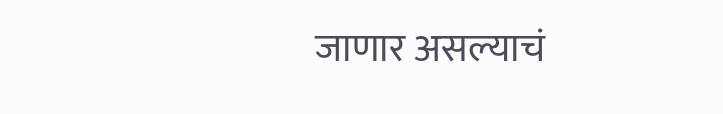जाणार असल्याचं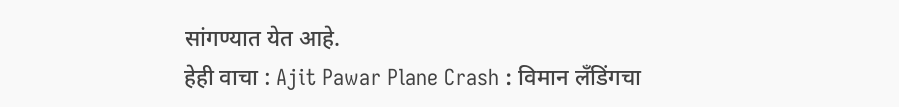सांगण्यात येत आहे.
हेही वाचा : Ajit Pawar Plane Crash : विमान लॅंडिंगचा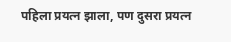पहिला प्रयत्न झाला, पण दुसरा प्रयत्न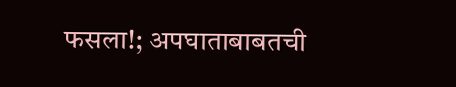फसला!; अपघाताबाबतची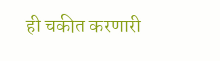ही चकीत करणारी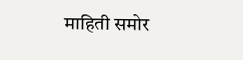माहिती समोर